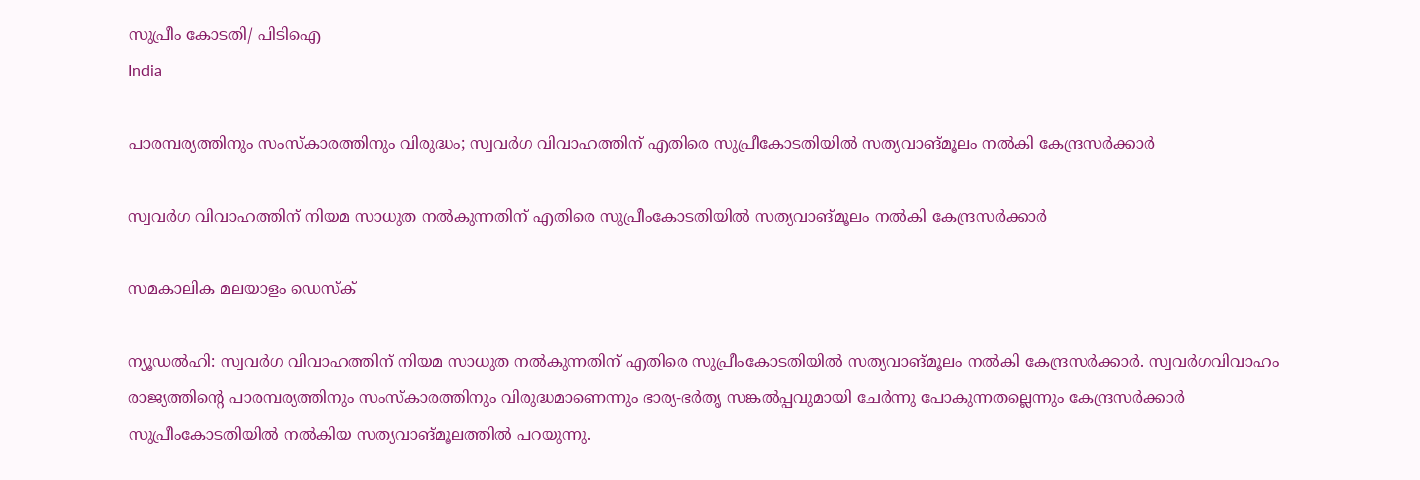സുപ്രീം കോടതി/ പിടിഐ
India

പാരമ്പര്യത്തിനും സംസ്‌കാരത്തിനും വിരുദ്ധം; സ്വവര്‍ഗ വിവാഹത്തിന് എതിരെ സുപ്രീകോടതിയില്‍ സത്യവാങ്മൂലം നല്‍കി കേന്ദ്രസര്‍ക്കാര്‍

സ്വവര്‍ഗ വിവാഹത്തിന് നിയമ സാധുത നല്‍കുന്നതിന് എതിരെ സുപ്രീംകോടതിയില്‍ സത്യവാങ്മൂലം നല്‍കി കേന്ദ്രസര്‍ക്കാര്‍

സമകാലിക മലയാളം ഡെസ്ക്

ന്യൂഡല്‍ഹി: സ്വവര്‍ഗ വിവാഹത്തിന് നിയമ സാധുത നല്‍കുന്നതിന് എതിരെ സുപ്രീംകോടതിയില്‍ സത്യവാങ്മൂലം നല്‍കി കേന്ദ്രസര്‍ക്കാര്‍. സ്വവര്‍ഗവിവാഹം രാജ്യത്തിന്റെ പാരമ്പര്യത്തിനും സംസ്‌കാരത്തിനും വിരുദ്ധമാണെന്നും ഭാര്യ-ഭര്‍തൃ സങ്കല്‍പ്പവുമായി ചേര്‍ന്നു പോകുന്നതല്ലെന്നും കേന്ദ്രസര്‍ക്കാര്‍ സുപ്രീംകോടതിയില്‍ നല്‍കിയ സത്യവാങ്മൂലത്തില്‍ പറയുന്നു.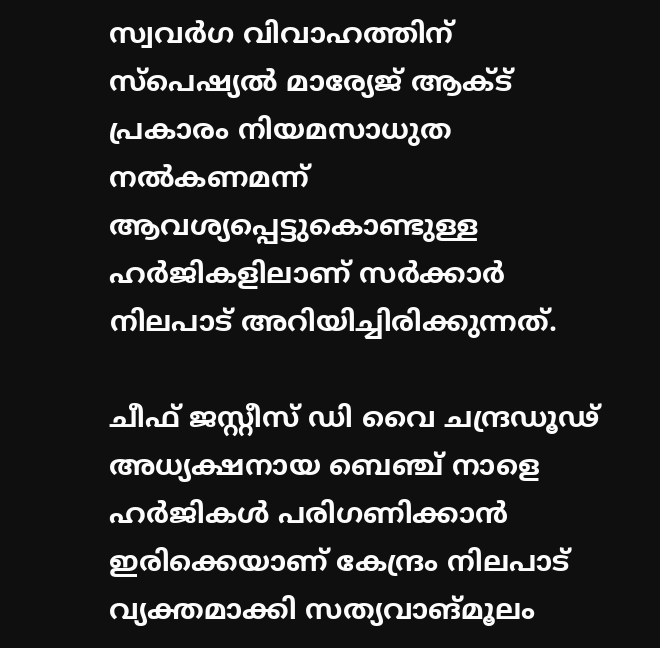സ്വവര്‍ഗ വിവാഹത്തിന് സ്‌പെഷ്യല്‍ മാര്യേജ് ആക്ട് പ്രകാരം നിയമസാധുത നല്‍കണമന്ന് ആവശ്യപ്പെട്ടുകൊണ്ടുള്ള ഹര്‍ജികളിലാണ് സര്‍ക്കാര്‍ നിലപാട് അറിയിച്ചിരിക്കുന്നത്.

ചീഫ് ജസ്റ്റീസ് ഡി വൈ ചന്ദ്രഡൂഢ് അധ്യക്ഷനായ ബെഞ്ച് നാളെ ഹര്‍ജികള്‍ പരിഗണിക്കാന്‍ ഇരിക്കെയാണ് കേന്ദ്രം നിലപാട് വ്യക്തമാക്കി സത്യവാങ്മൂലം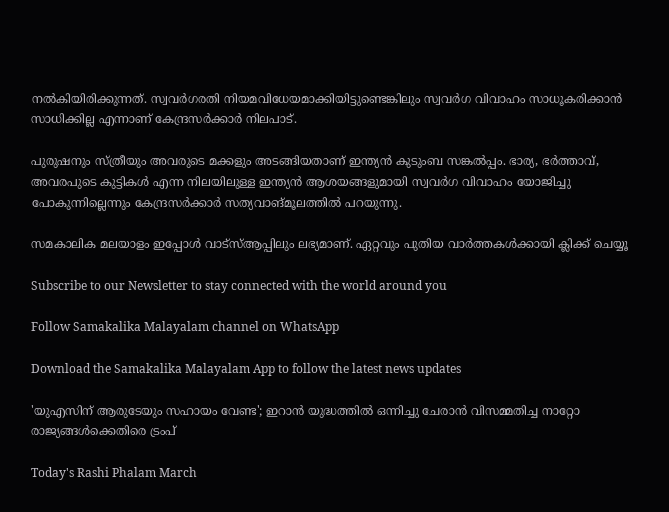നല്‍കിയിരിക്കുന്നത്. സ്വവര്‍ഗരതി നിയമവിധേയമാക്കിയിട്ടുണ്ടെങ്കിലും സ്വവര്‍ഗ വിവാഹം സാധൂകരിക്കാന്‍ സാധിക്കില്ല എന്നാണ് കേന്ദ്രസര്‍ക്കാര്‍ നിലപാട്.

പുരുഷനും സ്ത്രീയും അവരുടെ മക്കളും അടങ്ങിയതാണ് ഇന്ത്യന്‍ കുടുംബ സങ്കല്‍പ്പം. ഭാര്യ, ഭര്‍ത്താവ്, അവരപുടെ കുട്ടികള്‍ എന്ന നിലയിലുള്ള ഇന്ത്യന്‍ ആശയങ്ങളുമായി സ്വവര്‍ഗ വിവാഹം യോജിച്ചു പോകുന്നില്ലെന്നും കേന്ദ്രസര്‍ക്കാര്‍ സത്യവാങ്മൂലത്തില്‍ പറയുന്നു.

സമകാലിക മലയാളം ഇപ്പോൾ വാട്‌സ്ആപ്പിലും ലഭ്യമാണ്. ഏറ്റവും പുതിയ വാർത്തകൾക്കായി ക്ലിക്ക് ചെയ്യൂ

Subscribe to our Newsletter to stay connected with the world around you

Follow Samakalika Malayalam channel on WhatsApp

Download the Samakalika Malayalam App to follow the latest news updates

'യുഎസിന് ആരുടേയും സഹായം വേണ്ട'; ഇറാൻ യുദ്ധത്തിൽ ഒന്നിച്ചു ചേരാൻ വിസമ്മതിച്ച നാറ്റോ രാജ്യങ്ങൾക്കെതിരെ ട്രംപ്

Today's Rashi Phalam March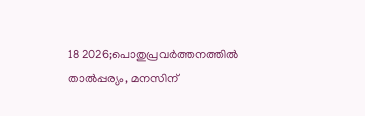18 2026;പൊതുപ്രവര്‍ത്തനത്തില്‍ താല്‍പ്പര്യം, മനസിന്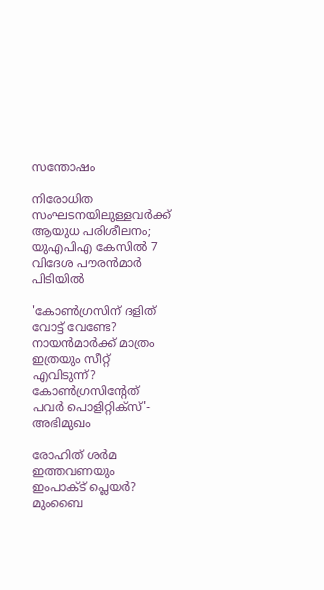സന്തോഷം

നിരോധിത സംഘടനയിലുള്ളവർക്ക് ആയുധ പരിശീലനം; യുഎപിഎ കേസിൽ 7 വിദേശ പൗരൻമാർ പിടിയിൽ

'കോണ്‍ഗ്രസിന് ദളിത് വോട്ട് വേണ്ടേ? നായന്‍മാര്‍ക്ക് മാത്രം ഇത്രയും സീറ്റ് എവിടുന്ന്? കോണ്‍ഗ്രസിന്റേത് പവര്‍ പൊളിറ്റിക്‌സ്'- അഭിമുഖം

രോഹിത് ശര്‍മ ഇത്തവണയും ഇംപാക്ട് പ്ലെയര്‍? മുംബൈ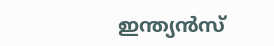ഇന്ത്യന്‍സ്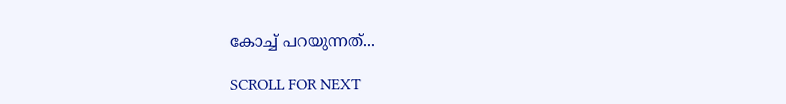കോച്ച് പറയുന്നത്...

SCROLL FOR NEXT